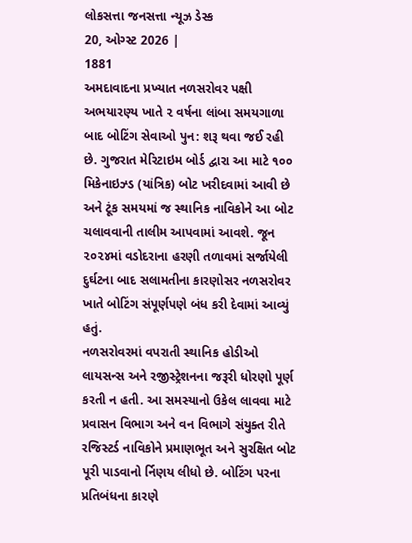લોકસત્તા જનસત્તા ન્યૂઝ ડેસ્ક
20, ઓગ્સ્ટ 2026 |
1881
અમદાવાદના પ્રખ્યાત નળસરોવર પક્ષી અભયારણ્ય ખાતે ૨ વર્ષના લાંબા સમયગાળા બાદ બોટિંગ સેવાઓ પુન: શરૂ થવા જઈ રહી છે. ગુજરાત મેરિટાઇમ બોર્ડ દ્વારા આ માટે ૧૦૦ મિકેનાઇઝ્ડ (યાંત્રિક) બોટ ખરીદવામાં આવી છે અને ટૂંક સમયમાં જ સ્થાનિક નાવિકોને આ બોટ ચલાવવાની તાલીમ આપવામાં આવશે. જૂન ૨૦૨૪માં વડોદરાના હરણી તળાવમાં સર્જાયેલી દુર્ઘટના બાદ સલામતીના કારણોસર નળસરોવર ખાતે બોટિંગ સંપૂર્ણપણે બંધ કરી દેવામાં આવ્યું હતું.
નળસરોવરમાં વપરાતી સ્થાનિક હોડીઓ લાયસન્સ અને રજીસ્ટ્રેશનના જરૂરી ધોરણો પૂર્ણ કરતી ન હતી. આ સમસ્યાનો ઉકેલ લાવવા માટે પ્રવાસન વિભાગ અને વન વિભાગે સંયુક્ત રીતે રજિસ્ટર્ડ નાવિકોને પ્રમાણભૂત અને સુરક્ષિત બોટ પૂરી પાડવાનો ર્નિણય લીધો છે. બોટિંગ પરના પ્રતિબંધના કારણે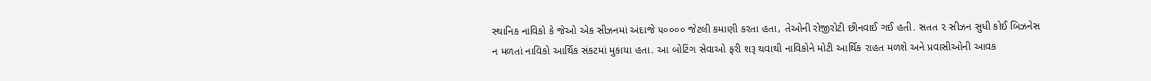સ્થાનિક નાવિકો કે જેઓ એક સીઝનમાં અંદાજે ૫૦૦૦૦ જેટલી કમાણી કરતા હતા, તેઓની રોજીરોટી છીનવાઈ ગઈ હતી. સતત ૨ સીઝન સુધી કોઈ બિઝનેસ ન મળતાં નાવિકો આર્થિક સંકટમાં મુકાયા હતા. આ બોટિંગ સેવાઓ ફરી શરૂ થવાથી નાવિકોને મોટી આર્થિક રાહત મળશે અને પ્રવાસીઓની આવક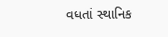વધતાં સ્થાનિક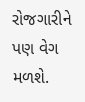રોજગારીને પણ વેગ મળશે.